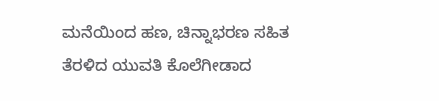ಮನೆಯಿಂದ ಹಣ, ಚಿನ್ನಾಭರಣ ಸಹಿತ ತೆರಳಿದ ಯುವತಿ ಕೊಲೆಗೀಡಾದ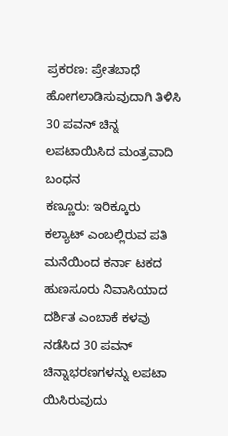ಪ್ರಕರಣ: ಪ್ರೇತಬಾಧೆ ಹೋಗಲಾಡಿಸುವುದಾಗಿ ತಿಳಿಸಿ 30 ಪವನ್ ಚಿನ್ನ ಲಪಟಾಯಿಸಿದ ಮಂತ್ರವಾದಿ ಬಂಧನ
ಕಣ್ಣೂರು: ಇರಿಕ್ಕೂರು ಕಲ್ಯಾಟ್ ಎಂಬಲ್ಲಿರುವ ಪತಿ ಮನೆಯಿಂದ ಕರ್ನಾ ಟಕದ ಹುಣಸೂರು ನಿವಾಸಿಯಾದ ದರ್ಶಿತ ಎಂಬಾಕೆ ಕಳವು ನಡೆಸಿದ 30 ಪವನ್ ಚಿನ್ನಾಭರಣಗಳನ್ನು ಲಪಟಾ ಯಿಸಿರುವುದು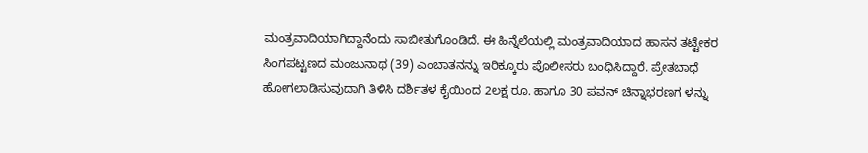ಮಂತ್ರವಾದಿಯಾಗಿದ್ದಾನೆಂದು ಸಾಬೀತುಗೊಂಡಿದೆ. ಈ ಹಿನ್ನೆಲೆಯಲ್ಲಿ ಮಂತ್ರವಾದಿಯಾದ ಹಾಸನ ತಟ್ಟೇಕರ ಸಿಂಗಪಟ್ಟಣದ ಮಂಜುನಾಥ (39) ಎಂಬಾತನನ್ನು ಇರಿಕ್ಕೂರು ಪೊಲೀಸರು ಬಂಧಿಸಿದ್ದಾರೆ. ಪ್ರೇತಬಾಧೆ ಹೋಗಲಾಡಿಸುವುದಾಗಿ ತಿಳಿಸಿ ದರ್ಶಿತಳ ಕೈಯಿಂದ 2ಲಕ್ಷ ರೂ. ಹಾಗೂ 30 ಪವನ್ ಚಿನ್ನಾಭರಣಗ ಳನ್ನು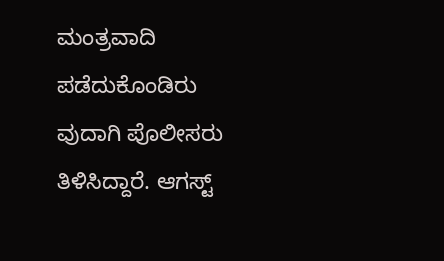ಮಂತ್ರವಾದಿ ಪಡೆದುಕೊಂಡಿರು ವುದಾಗಿ ಪೊಲೀಸರು ತಿಳಿಸಿದ್ದಾರೆ. ಆಗಸ್ಟ್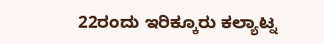22ರಂದು ಇರಿಕ್ಕೂರು ಕಲ್ಯಾಟ್ನ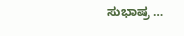ಸುಭಾಷ್ರ …